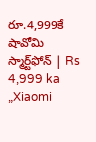రూ.4,999కే షావోమి స్మార్ట్‌ఫోన్‌ | Rs 4,999 ka „Xiaomi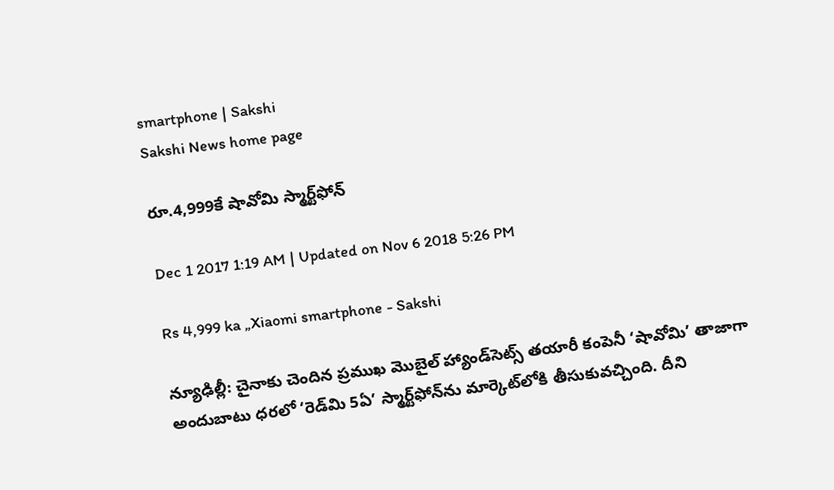smartphone | Sakshi
Sakshi News home page

రూ.4,999కే షావోమి స్మార్ట్‌ఫోన్‌

Dec 1 2017 1:19 AM | Updated on Nov 6 2018 5:26 PM

Rs 4,999 ka „Xiaomi smartphone - Sakshi

న్యూఢిల్లీ: చైనాకు చెందిన ప్రముఖ మొబైల్‌ హ్యాండ్‌సెట్స్‌ తయారీ కంపెనీ ‘షావోమి’ తాజాగా అందుబాటు ధరలో ‘రెడ్‌మి 5ఏ’ స్మార్ట్‌ఫోన్‌ను మార్కెట్‌లోకి తీసుకువచ్చింది. దీని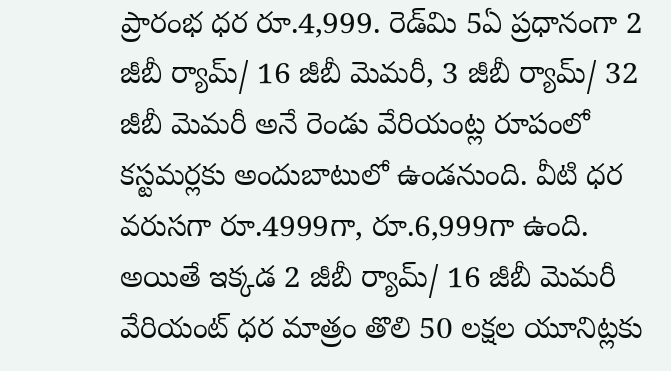ప్రారంభ ధర రూ.4,999. రెడ్‌మి 5ఏ ప్రధానంగా 2 జీబీ ర్యామ్‌/ 16 జీబీ మెమరీ, 3 జీబీ ర్యామ్‌/ 32 జీబీ మెమరీ అనే రెండు వేరియంట్ల రూపంలో కస్టమర్లకు అందుబాటులో ఉండనుంది. వీటి ధర వరుసగా రూ.4999గా, రూ.6,999గా ఉంది. అయితే ఇక్కడ 2 జీబీ ర్యామ్‌/ 16 జీబీ మెమరీ వేరియంట్‌ ధర మాత్రం తొలి 50 లక్షల యూనిట్లకు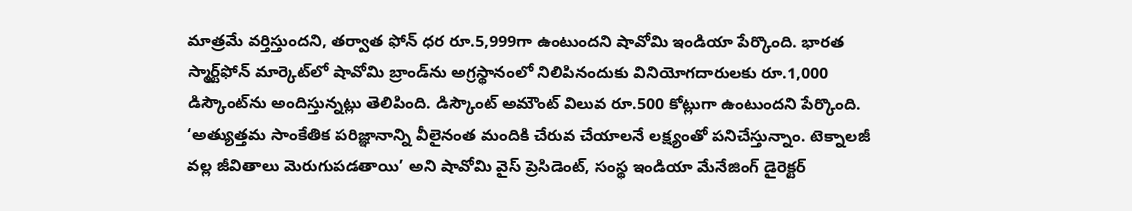మాత్రమే వర్తిస్తుందని, తర్వాత ఫోన్‌ ధర రూ.5,999గా ఉంటుందని షావోమి ఇండియా పేర్కొంది. భారత స్మార్ట్‌ఫోన్‌ మార్కెట్‌లో షావోమి బ్రాండ్‌ను అగ్రస్థానంలో నిలిపినందుకు వినియోగదారులకు రూ.1,000 డిస్కౌంట్‌ను అందిస్తున్నట్లు తెలిపింది. డిస్కౌంట్‌ అమౌంట్‌ విలువ రూ.500 కోట్లుగా ఉంటుందని పేర్కొంది. ‘అత్యుత్తమ సాంకేతిక పరిజ్ఞానాన్ని వీలైనంత మందికి చేరువ చేయాలనే లక్ష్యంతో పనిచేస్తున్నాం. టెక్నాలజీ వల్ల జీవితాలు మెరుగుపడతాయి’ అని షావోమి వైస్‌ ప్రెసిడెంట్, సంస్థ ఇండియా మేనేజింగ్‌ డైరెక్టర్‌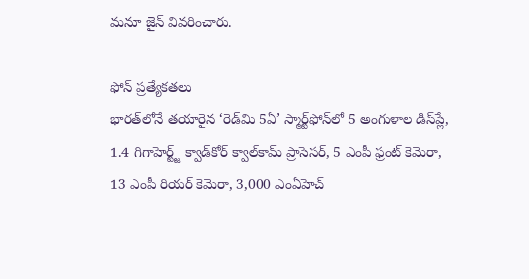మనూ జైన్‌ వివరించారు.

ఫోన్‌ ప్రత్యేకతలు
భారత్‌లోనే తయారైన ‘రెడ్‌మి 5ఏ’ స్మార్ట్‌ఫోన్‌లో 5 అంగుళాల డిస్‌ప్లే, 1.4 గిగాహెర్ట్జ్‌ క్వాడ్‌కోర్‌ క్వాల్‌కామ్‌ ప్రాసెసర్, 5 ఎంపీ ఫ్రంట్‌ కెమెరా, 13 ఎంపీ రియర్‌ కెమెరా, 3,000 ఎంఏహెచ్‌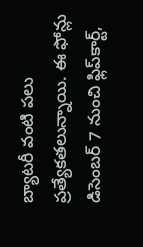బ్యాటరీ వంటి పలు ప్రత్యేకతలున్నాయి. ఈ ఫోన్లు డిసెంబర్‌ 7 నుంచి ఫ్లిప్‌కార్ట్,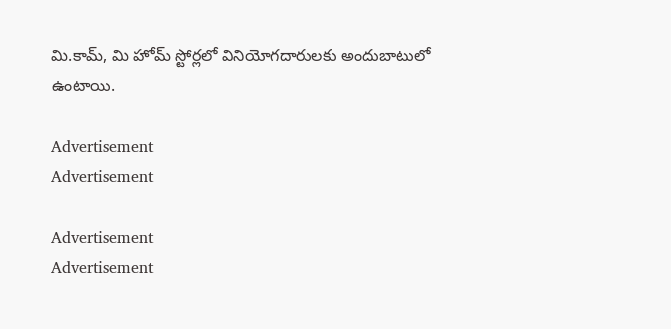మి.కామ్, మి హోమ్‌ స్టోర్లలో వినియోగదారులకు అందుబాటులో ఉంటాయి.

Advertisement
Advertisement

Advertisement
Advertisement